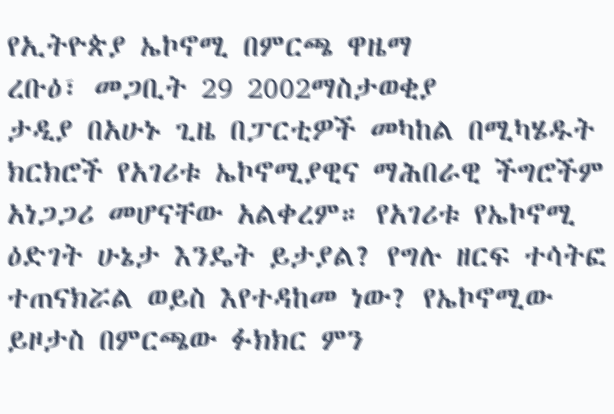የኢትዮጵያ ኤኮኖሚ በምርጫ ዋዜማ
ረቡዕ፣ መጋቢት 29 2002ማስታወቂያ
ታዲያ በአሁኑ ጊዜ በፓርቲዎች መካከል በሚካሄዱት ክርክሮች የአገሪቱ ኤኮኖሚያዊና ማሕበራዊ ችግሮችም አነጋጋሪ መሆናቸው አልቀረም። የአገሪቱ የኤኮኖሚ ዕድገት ሁኔታ እንዴት ይታያል? የግሉ ዘርፍ ተሳትፎ ተጠናክሯል ወይስ እየተዳከመ ነው? የኤኮኖሚው ይዞታስ በምርጫው ፉክክር ምን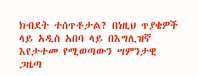ክብደት ተሰጥቶታል? በነዚህ ጥያቄዎች ላይ አዲስ አበባ ላይ በእግሊዝኛ እየታተመ የሚወጣውን ሣምንታዊ ጋዜጣ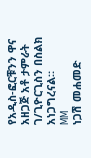የአዲስ-ፎርቹንን ዋና አዘጋጅ አቶ ታምራት ገ/ጊዮርጊስን በስልክ አነጋግረናል።
MM
ነጋሽ መሐመድ